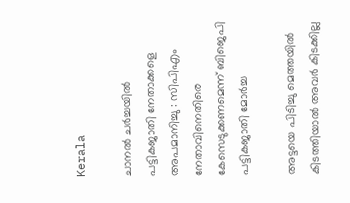Kerala

ചാനല്‍ ചര്‍ച്ചയില്‍ പട്ടികജാതി നേതാക്കളെ അപമാനിച്ചു : സിപിഎം നേതാവിനെതിരെ കേസെടുക്കണമെന്ന് ബിജെപി പട്ടികജാതി മോര്‍ച്ച

അട്ടയെ പിടിച്ചു മെത്തയില്‍ കിടത്തിയാല്‍ അവര്‍ കിടക്കില്ല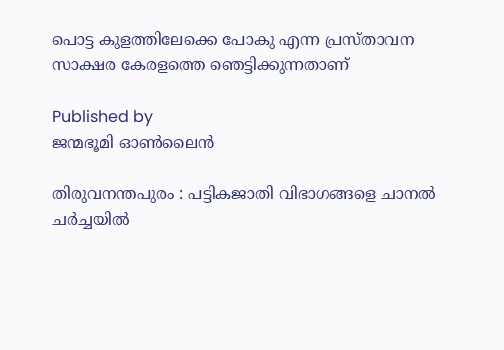പൊട്ട കുളത്തിലേക്കെ പോകു എന്ന പ്രസ്താവന സാക്ഷര കേരളത്തെ ഞെട്ടിക്കുന്നതാണ്

Published by
ജന്മഭൂമി ഓണ്‍ലൈന്‍

തിരുവനന്തപുരം : പട്ടികജാതി വിഭാഗങ്ങളെ ചാനല്‍ ചര്‍ച്ചയില്‍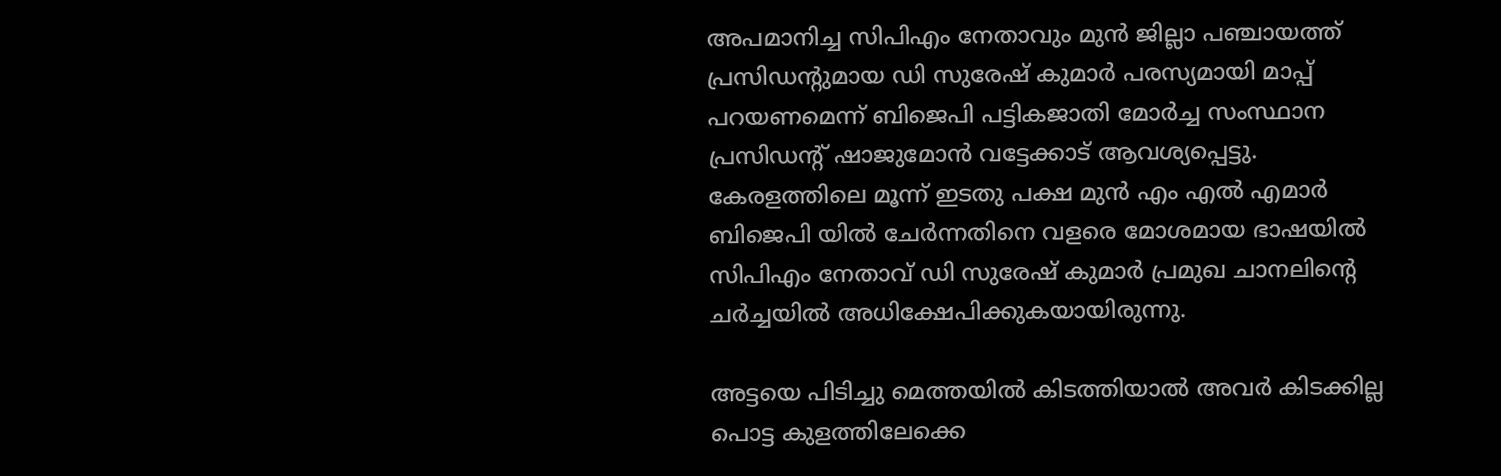അപമാനിച്ച സിപിഎം നേതാവും മുന്‍ ജില്ലാ പഞ്ചായത്ത് പ്രസിഡന്റുമായ ഡി സുരേഷ് കുമാര്‍ പരസ്യമായി മാപ്പ് പറയണമെന്ന് ബിജെപി പട്ടികജാതി മോര്‍ച്ച സംസ്ഥാന പ്രസിഡന്റ് ഷാജുമോന്‍ വട്ടേക്കാട് ആവശ്യപ്പെട്ടു. കേരളത്തിലെ മൂന്ന് ഇടതു പക്ഷ മുന്‍ എം എല്‍ എമാര്‍ ബിജെപി യില്‍ ചേര്‍ന്നതിനെ വളരെ മോശമായ ഭാഷയില്‍ സിപിഎം നേതാവ് ഡി സുരേഷ് കുമാര്‍ പ്രമുഖ ചാനലിന്റെ ചര്‍ച്ചയില്‍ അധിക്ഷേപിക്കുകയായിരുന്നു.

അട്ടയെ പിടിച്ചു മെത്തയില്‍ കിടത്തിയാല്‍ അവര്‍ കിടക്കില്ല പൊട്ട കുളത്തിലേക്കെ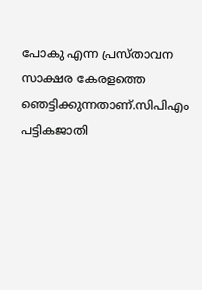പോകു എന്ന പ്രസ്താവന സാക്ഷര കേരളത്തെ ഞെട്ടിക്കുന്നതാണ്.സിപിഎം പട്ടികജാതി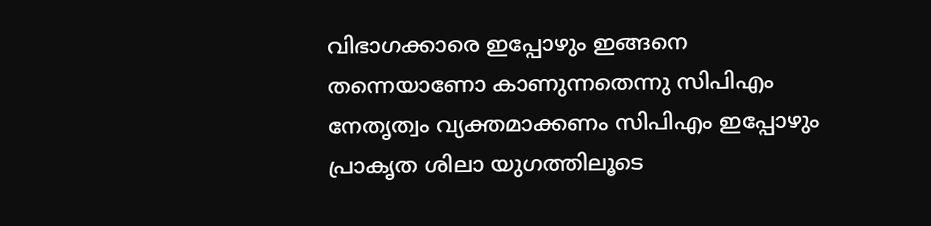വിഭാഗക്കാരെ ഇപ്പോഴും ഇങ്ങനെ തന്നെയാണോ കാണുന്നതെന്നു സിപിഎം നേതൃത്വം വ്യക്തമാക്കണം സിപിഎം ഇപ്പോഴും പ്രാകൃത ശിലാ യുഗത്തിലൂടെ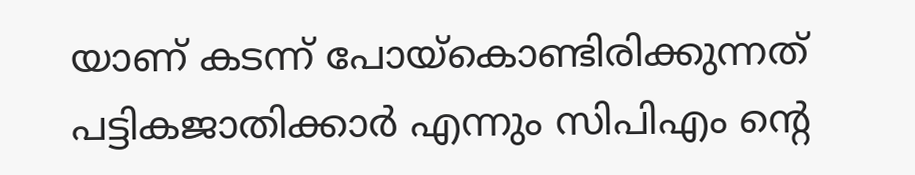യാണ് കടന്ന് പോയ്‌കൊണ്ടിരിക്കുന്നത് പട്ടികജാതിക്കാര്‍ എന്നും സിപിഎം ന്റെ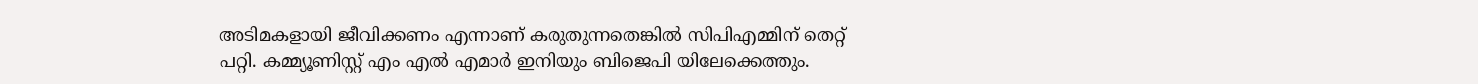അടിമകളായി ജീവിക്കണം എന്നാണ് കരുതുന്നതെങ്കില്‍ സിപിഎമ്മിന് തെറ്റ് പറ്റി. കമ്മ്യൂണിസ്റ്റ് എം എല്‍ എമാര്‍ ഇനിയും ബിജെപി യിലേക്കെത്തും.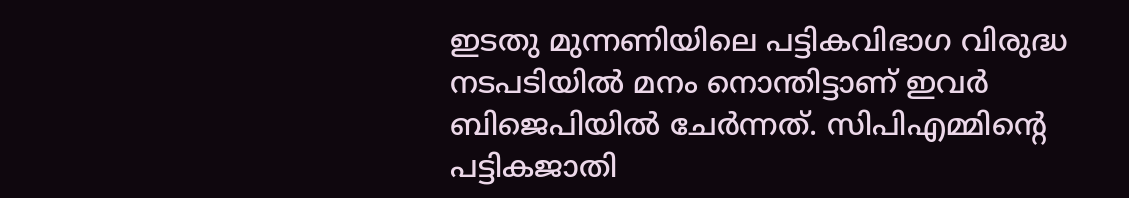ഇടതു മുന്നണിയിലെ പട്ടികവിഭാഗ വിരുദ്ധ നടപടിയില്‍ മനം നൊന്തിട്ടാണ് ഇവര്‍ ബിജെപിയില്‍ ചേര്‍ന്നത്. സിപിഎമ്മിന്റെ പട്ടികജാതി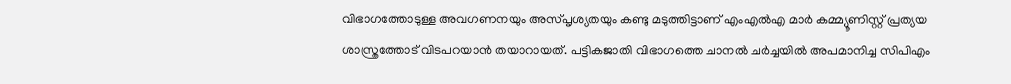വിഭാഗത്തോടുള്ള അവഗണനയും അസ്പൃശ്യതയും കണ്ടു മടുത്തിട്ടാണ് എംഎല്‍എ മാര്‍ കമ്മ്യൂണിസ്റ്റ് പ്രത്യയ ശാസ്ത്രത്തോട് വിടപറയാന്‍ തയാറായത്. പട്ടികജാതി വിഭാഗത്തെ ചാനല്‍ ചര്‍ച്ചയില്‍ അപമാനിച്ച സിപിഎം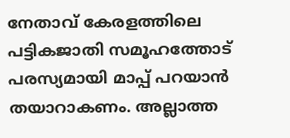നേതാവ് കേരളത്തിലെ പട്ടികജാതി സമൂഹത്തോട് പരസ്യമായി മാപ്പ് പറയാന്‍ തയാറാകണം. അല്ലാത്ത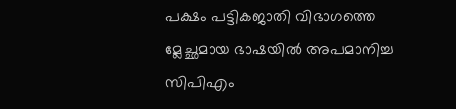പക്ഷം പട്ടികജാതി വിഭാഗത്തെ മ്ലേച്ഛമായ ഭാഷയില്‍ അപമാനിച്ച സിപിഎം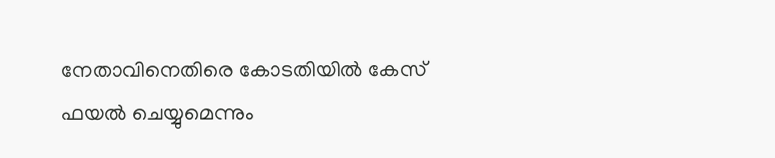നേതാവിനെതിരെ കോടതിയില്‍ കേസ് ഫയല്‍ ചെയ്യുമെന്നും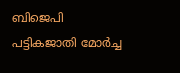ബിജെപി പട്ടികജാതി മോര്‍ച്ച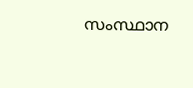സംസ്ഥാന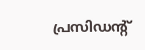പ്രസിഡന്റ്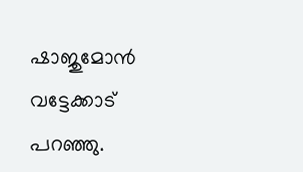ഷാജുമോന്‍ വട്ടേക്കാട് പറഞ്ഞു.